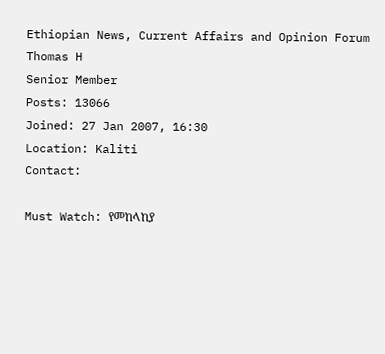Ethiopian News, Current Affairs and Opinion Forum
Thomas H
Senior Member
Posts: 13066
Joined: 27 Jan 2007, 16:30
Location: Kaliti
Contact:

Must Watch: የመከላከያ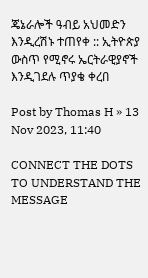ጄኔራሎች ዓብይ አህመድን እንዲረሽኑ ተጠየቀ :: ኢትዮጵያ ውስጥ የሚኖሩ ኤርትራዊያኖች እንዲገደሉ ጥያቄ ቀረበ

Post by Thomas H » 13 Nov 2023, 11:40

CONNECT THE DOTS TO UNDERSTAND THE MESSAGE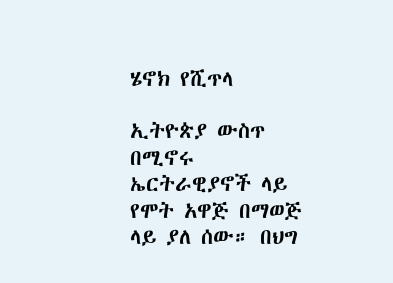ሄኖክ የሺጥላ

ኢትዮጵያ ውስጥ በሚኖሩ ኤርትራዊያኖች ላይ የሞት አዋጅ በማወጅ ላይ ያለ ሰው። በህግ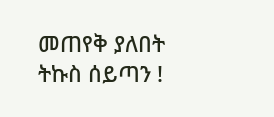መጠየቅ ያለበት ትኩስ ሰይጣን !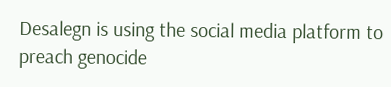Desalegn is using the social media platform to preach genocide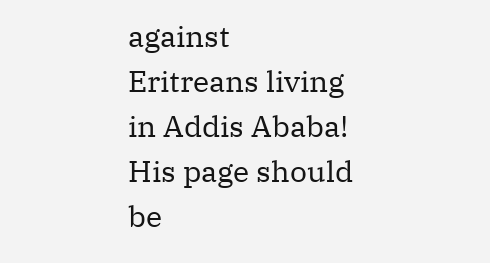against Eritreans living in Addis Ababa! His page should be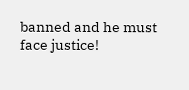banned and he must face justice!